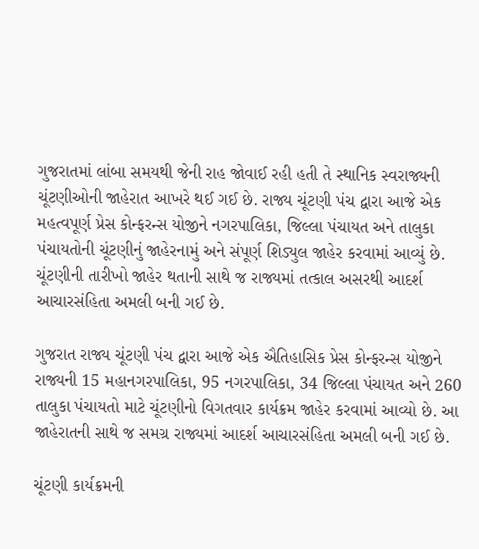ગુજરાતમાં લાંબા સમયથી જેની રાહ જોવાઈ રહી હતી તે સ્થાનિક સ્વરાજ્યની ચૂંટણીઓની જાહેરાત આખરે થઈ ગઈ છે. રાજ્ય ચૂંટણી પંચ દ્વારા આજે એક મહત્વપૂર્ણ પ્રેસ કોન્ફરન્સ યોજીને નગરપાલિકા, જિલ્લા પંચાયત અને તાલુકા પંચાયતોની ચૂંટણીનું જાહેરનામું અને સંપૂર્ણ શિડ્યુલ જાહેર કરવામાં આવ્યું છે. ચૂંટણીની તારીખો જાહેર થતાની સાથે જ રાજ્યમાં તત્કાલ અસરથી આદર્શ આચારસંહિતા અમલી બની ગઈ છે.

ગુજરાત રાજ્ય ચૂંટણી પંચ દ્વારા આજે એક ઐતિહાસિક પ્રેસ કોન્ફરન્સ યોજીને રાજ્યની 15 મહાનગરપાલિકા, 95 નગરપાલિકા, 34 જિલ્લા પંચાયત અને 260 તાલુકા પંચાયતો માટે ચૂંટણીનો વિગતવાર કાર્યક્રમ જાહેર કરવામાં આવ્યો છે. આ જાહેરાતની સાથે જ સમગ્ર રાજ્યમાં આદર્શ આચારસંહિતા અમલી બની ગઈ છે.

ચૂંટણી કાર્યક્રમની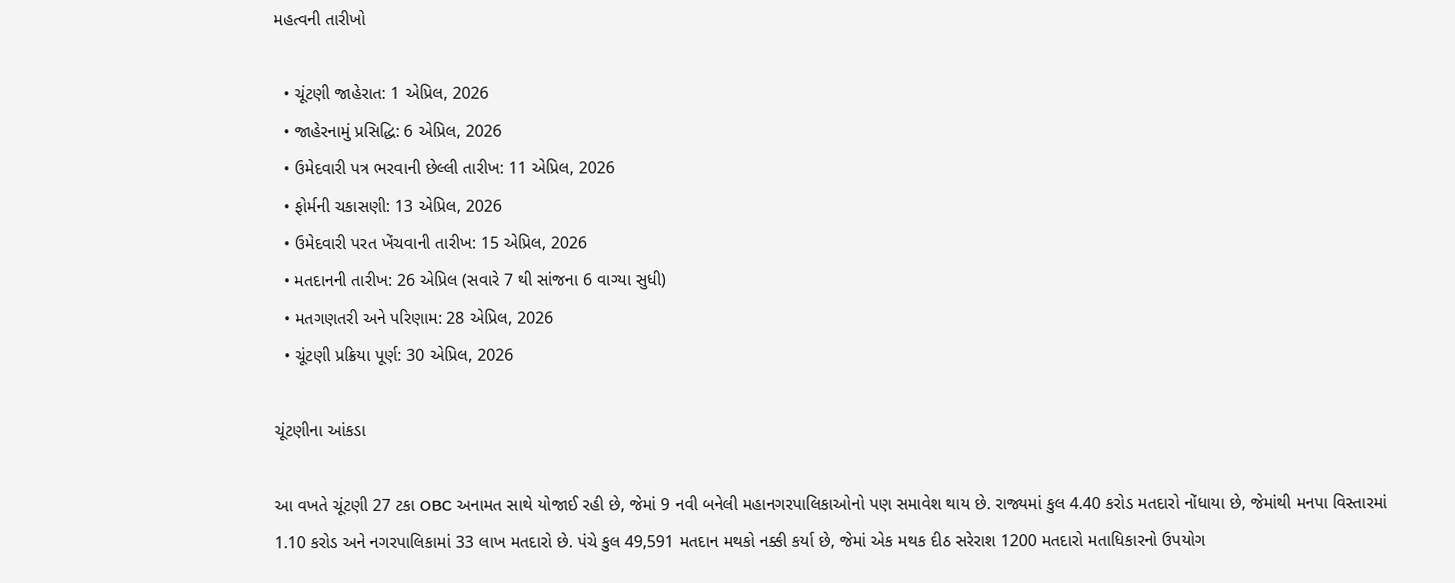મહત્વની તારીખો

  • ચૂંટણી જાહેરાત: 1 એપ્રિલ, 2026
  • જાહેરનામું પ્રસિદ્ધિ: 6 એપ્રિલ, 2026
  • ઉમેદવારી પત્ર ભરવાની છેલ્લી તારીખ: 11 એપ્રિલ, 2026
  • ફોર્મની ચકાસણી: 13 એપ્રિલ, 2026
  • ઉમેદવારી પરત ખેંચવાની તારીખ: 15 એપ્રિલ, 2026
  • મતદાનની તારીખ: 26 એપ્રિલ (સવારે 7 થી સાંજના 6 વાગ્યા સુધી)
  • મતગણતરી અને પરિણામ: 28 એપ્રિલ, 2026
  • ચૂંટણી પ્રક્રિયા પૂર્ણ: 30 એપ્રિલ, 2026

ચૂંટણીના આંકડા

આ વખતે ચૂંટણી 27 ટકા OBC અનામત સાથે યોજાઈ રહી છે, જેમાં 9 નવી બનેલી મહાનગરપાલિકાઓનો પણ સમાવેશ થાય છે. રાજ્યમાં કુલ 4.40 કરોડ મતદારો નોંધાયા છે, જેમાંથી મનપા વિસ્તારમાં 1.10 કરોડ અને નગરપાલિકામાં 33 લાખ મતદારો છે. પંચે કુલ 49,591 મતદાન મથકો નક્કી કર્યા છે, જેમાં એક મથક દીઠ સરેરાશ 1200 મતદારો મતાધિકારનો ઉપયોગ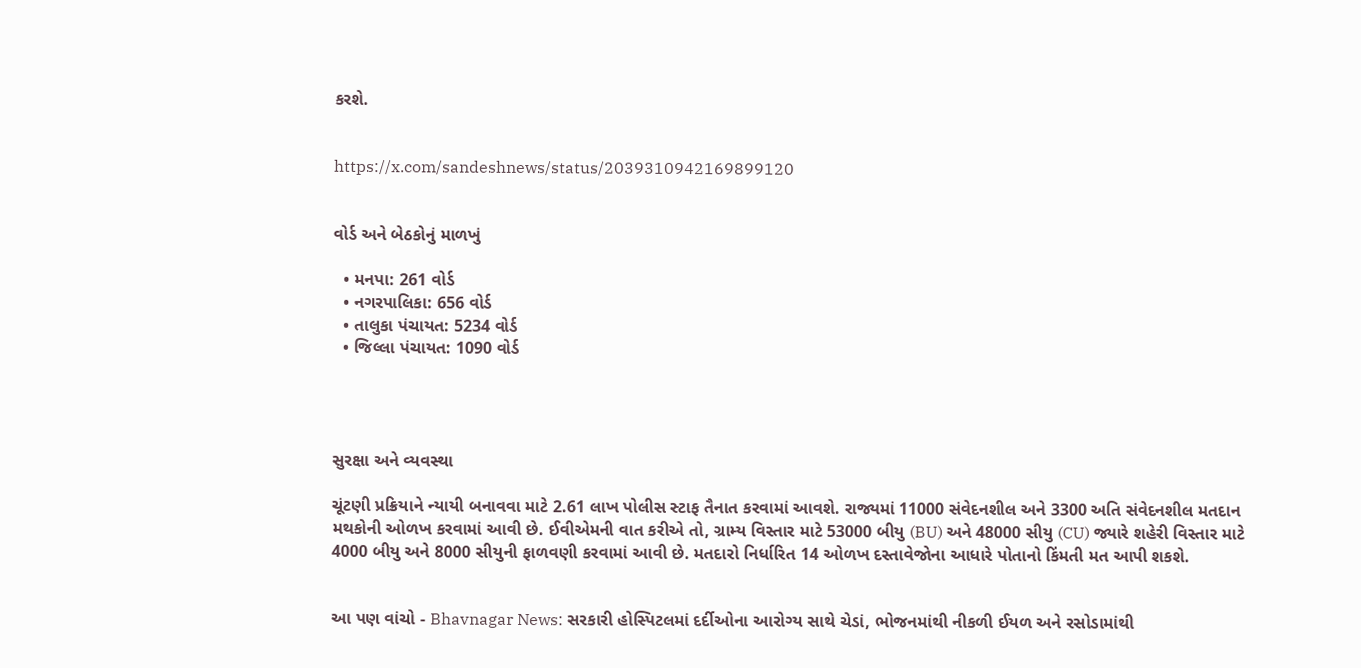કરશે.


https://x.com/sandeshnews/status/2039310942169899120


વોર્ડ અને બેઠકોનું માળખું

  • મનપા: 261 વોર્ડ
  • નગરપાલિકા: 656 વોર્ડ
  • તાલુકા પંચાયત: 5234 વોર્ડ
  • જિલ્લા પંચાયત: 1090 વોર્ડ




સુરક્ષા અને વ્યવસ્થા

ચૂંટણી પ્રક્રિયાને ન્યાયી બનાવવા માટે 2.61 લાખ પોલીસ સ્ટાફ તૈનાત કરવામાં આવશે. રાજ્યમાં 11000 સંવેદનશીલ અને 3300 અતિ સંવેદનશીલ મતદાન મથકોની ઓળખ કરવામાં આવી છે. ઈવીએમની વાત કરીએ તો, ગ્રામ્ય વિસ્તાર માટે 53000 બીયુ (BU) અને 48000 સીયુ (CU) જ્યારે શહેરી વિસ્તાર માટે 4000 બીયુ અને 8000 સીયુની ફાળવણી કરવામાં આવી છે. મતદારો નિર્ધારિત 14 ઓળખ દસ્તાવેજોના આધારે પોતાનો કિંમતી મત આપી શકશે.


આ પણ વાંચો - Bhavnagar News: સરકારી હોસ્પિટલમાં દર્દીઓના આરોગ્ય સાથે ચેડાં, ભોજનમાંથી નીકળી ઈયળ અને રસોડામાંથી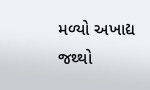મળ્યો અખાદ્ય જથ્થો